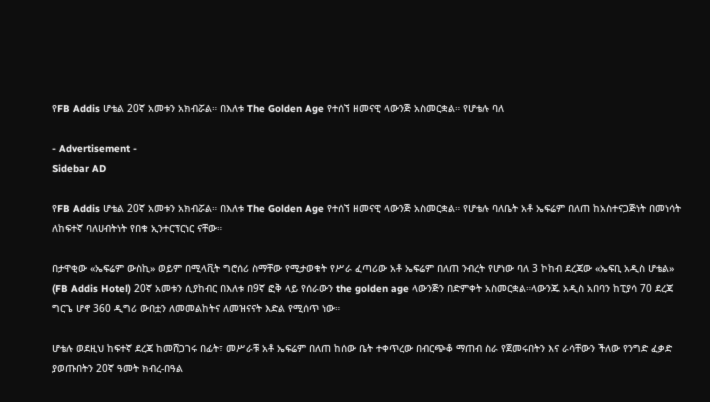የFB Addis ሆቴል 20ኛ አመቱን አክብሯል። በእለቱ The Golden Age የተሰኘ ዘመናዊ ላውንጅ አስመርቋል። የሆቴሉ ባለ

- Advertisement -
Sidebar AD

የFB Addis ሆቴል 20ኛ አመቱን አክብሯል። በእለቱ The Golden Age የተሰኘ ዘመናዊ ላውንጅ አስመርቋል። የሆቴሉ ባለቤት አቶ ኤፍሬም በለጠ ከአስተናጋጅነት በመነሳት ለከፍተኛ ባለሀብትነት የበቁ ኢንተርፕርነር ናቸው።

በታዋቂው «ኤፍሬም ውስኪ» ወይም በሚላቪት ግሮሰሪ ስማቸው የሚታወቁት የሥራ ፈጣሪው አቶ ኤፍሬም በለጠ ንብረት የሆነው ባለ 3 ኮከብ ደረጃው «ኤፍቢ አዲስ ሆቴል» (FB Addis Hotel) 20ኛ አመቱን ሲያከብር በእለቱ በ9ኛ ፎቅ ላይ የሰራውን the golden age ላውንጅን በድምቀት አስመርቋል።ላውንጁ አዲስ አበባን ከፒያሳ 70 ደረጃ ግርጌ ሆኖ 360 ዲግሪ ውበቷን ለመመልከትና ለመዝናናት እድል የሚሰጥ ነው።

ሆቴሉ ወደዚህ ከፍተኛ ደረጃ ከመሸጋገሩ በፊት፣ መሥራቹ አቶ ኤፍሬም በለጠ ከሰው ቤት ተቀጥረው በብርጭቆ ማጠብ ስራ የጀመሩበትን እና ራሳቸውን ችለው የንግድ ፈቃድ ያወጡበትን 20ኛ ዓመት ክብረ-በዓል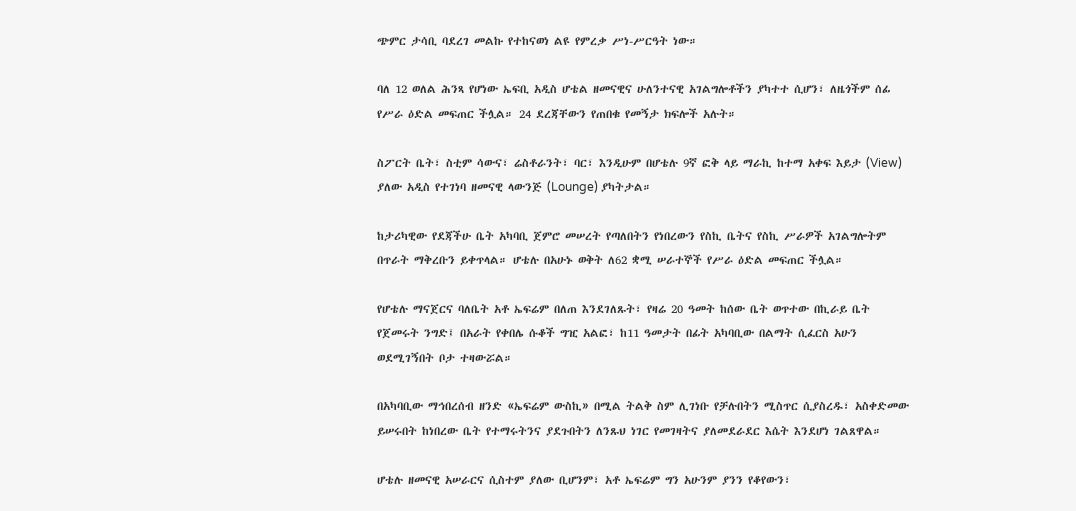ጭምር ታሳቢ ባደረገ መልኩ የተከናወነ ልዩ የምረቃ ሥነ-ሥርዓት ነው።

ባለ 12 ወለል ሕንጻ የሆነው ኤፍቢ አዲስ ሆቴል ዘመናዊና ሁለንተናዊ አገልግሎቶችን ያካተተ ሲሆን፣ ለዜጎችም ሰፊ የሥራ ዕድል መፍጠር ችሏል። 24 ደረጃቸውን የጠበቁ የመኝታ ክፍሎች አሉት።

ስፖርት ቤት፣ ስቲም ሳውና፣ ሬስቶራንት፣ ባር፣ እንዲሁም በሆቴሉ 9ኛ ፎቅ ላይ ማራኪ ከተማ አቀፍ እይታ (View) ያለው አዲስ የተገነባ ዘመናዊ ላውንጅ (Lounge) ያካትታል።

ከታሪካዊው የደጃችሁ ቤት አካባቢ ጀምሮ መሠረት የጣለበትን የነበረውን የስኪ ቤትና የስኪ ሥራዎች አገልግሎትም በጥራት ማቅረቡን ይቀጥላል። ሆቴሉ በአሁኑ ወቅት ለ62 ቋሚ ሠራተኞች የሥራ ዕድል መፍጠር ችሏል።

የሆቴሉ ማናጀርና ባለቤት አቶ ኤፍሬም በለጠ እንደገለጹት፣ የዛሬ 20 ዓመት ከሰው ቤት ወጥተው በኪራይ ቤት የጀመሩት ንግድ፤ በአራት የቀበሌ ሱቆች ግዢ አልፎ፣ ከ11 ዓመታት በፊት አካባቢው በልማት ሲፈርስ አሁን ወደሚገኝበት ቦታ ተዛውሯል።

በአካባቢው ማኅበረሰብ ዘንድ «ኤፍሬም ውስኪ» በሚል ትልቅ ስም ሊገነቡ የቻሉበትን ሚስጥር ሲያስረዱ፣ አስቀድመው ይሠሩበት ከነበረው ቤት የተማሩትንና ያደጉበትን ለንጹህ ነገር የመገዛትና ያለመደራደር እሴት እንደሆነ ገልጸዋል።

ሆቴሉ ዘመናዊ አሠራርና ሲስተም ያለው ቢሆንም፣ አቶ ኤፍሬም ግን አሁንም ያንን የቆየውን፣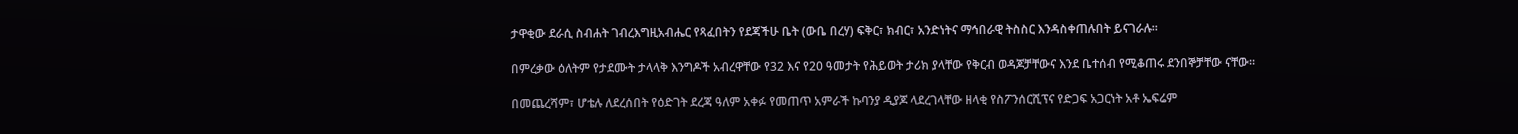ታዋቂው ደራሲ ስብሐት ገብረእግዚአብሔር የጻፈበትን የደጃችሁ ቤት (ውቤ በረሃ) ፍቅር፣ ክብር፣ አንድነትና ማኅበራዊ ትስስር እንዳስቀጠሉበት ይናገራሉ።

በምረቃው ዕለትም የታደሙት ታላላቅ እንግዶች አብረዋቸው የ32 እና የ20 ዓመታት የሕይወት ታሪክ ያላቸው የቅርብ ወዳጆቻቸውና እንደ ቤተሰብ የሚቆጠሩ ደንበኞቻቸው ናቸው።

በመጨረሻም፣ ሆቴሉ ለደረሰበት የዕድገት ደረጃ ዓለም አቀፉ የመጠጥ አምራች ኩባንያ ዲያጆ ላደረገላቸው ዘላቂ የስፖንሰርሺፕና የድጋፍ አጋርነት አቶ ኤፍሬም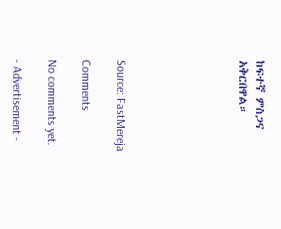ከፍተኛ ምስጋና አቅርበዋል።






Source: FastMereja

Comments

No comments yet.

- Advertisement -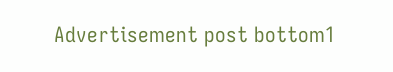Advertisement post bottom1